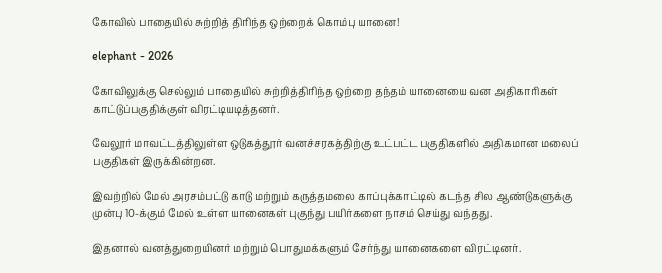கோவில் பாதையில் சுற்றித் திரிந்த ஒற்றைக் கொம்பு யானை!

elephant - 2026

கோவிலுக்கு செல்லும் பாதையில் சுற்றித்திரிந்த ஒற்றை தந்தம் யானையை வன அதிகாரிகள் காட்டுப்பகுதிக்குள் விரட்டியடித்தனர்.

வேலூர் மாவட்டத்திலுள்ள ஒடுகத்தூர் வனச்சரகத்திற்கு உட்பட்ட பகுதிகளில் அதிகமான மலைப் பகுதிகள் இருக்கின்றன.

இவற்றில் மேல் அரசம்பட்டு காடு மற்றும் கருத்தமலை காப்புக்காட்டில் கடந்த சில ஆண்டுகளுக்கு முன்பு 10-க்கும் மேல் உள்ள யானைகள் புகுந்து பயிர்களை நாசம் செய்து வந்தது.

இதனால் வனத்துறையினர் மற்றும் பொதுமக்களும் சேர்ந்து யானைகளை விரட்டினர்.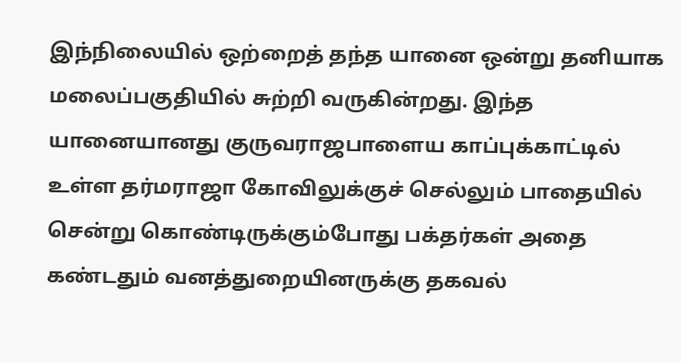இந்நிலையில் ஒற்றைத் தந்த யானை ஒன்று தனியாக மலைப்பகுதியில் சுற்றி வருகின்றது. இந்த யானையானது குருவராஜபாளைய காப்புக்காட்டில் உள்ள தர்மராஜா கோவிலுக்குச் செல்லும் பாதையில் சென்று கொண்டிருக்கும்போது பக்தர்கள் அதை கண்டதும் வனத்துறையினருக்கு தகவல்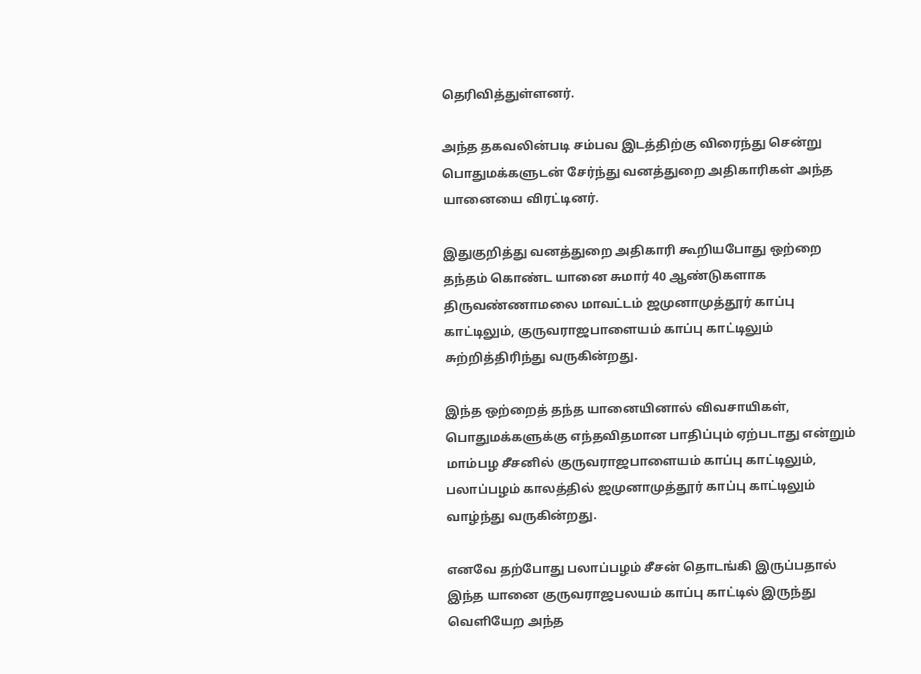தெரிவித்துள்ளனர்.

அந்த தகவலின்படி சம்பவ இடத்திற்கு விரைந்து சென்று பொதுமக்களுடன் சேர்ந்து வனத்துறை அதிகாரிகள் அந்த யானையை விரட்டினர்.

இதுகுறித்து வனத்துறை அதிகாரி கூறியபோது ஒற்றை தந்தம் கொண்ட யானை சுமார் 40 ஆண்டுகளாக திருவண்ணாமலை மாவட்டம் ஜமுனாமுத்தூர் காப்பு காட்டிலும், குருவராஜபாளையம் காப்பு காட்டிலும் சுற்றித்திரிந்து வருகின்றது.

இந்த ஒற்றைத் தந்த யானையினால் விவசாயிகள், பொதுமக்களுக்கு எந்தவிதமான பாதிப்பும் ஏற்படாது என்றும் மாம்பழ சீசனில் குருவராஜபாளையம் காப்பு காட்டிலும், பலாப்பழம் காலத்தில் ஜமுனாமுத்தூர் காப்பு காட்டிலும் வாழ்ந்து வருகின்றது.

எனவே தற்போது பலாப்பழம் சீசன் தொடங்கி இருப்பதால் இந்த யானை குருவராஜபலயம் காப்பு காட்டில் இருந்து வெளியேற அந்த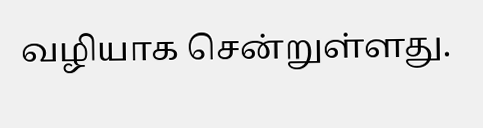வழியாக சென்றுள்ளது.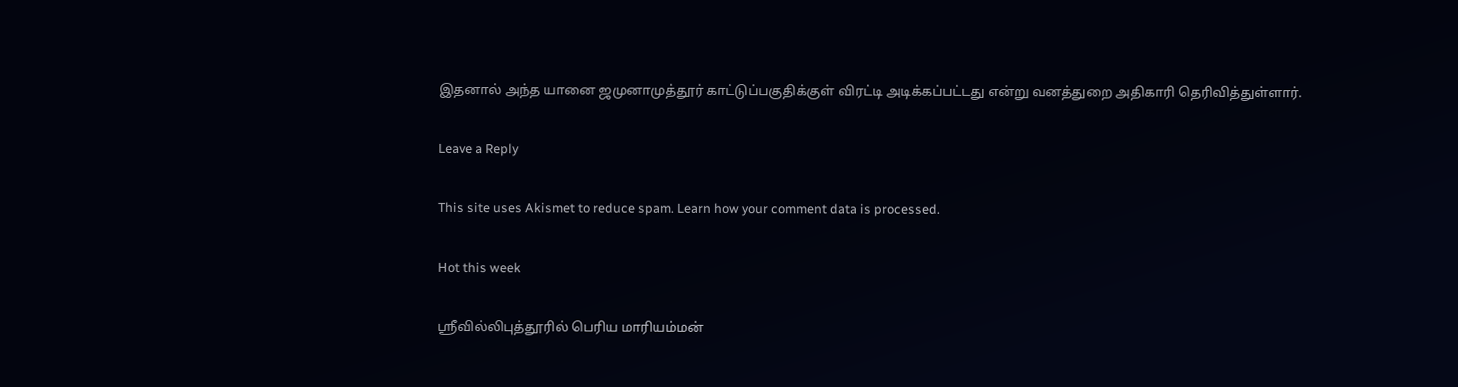இதனால் அந்த யானை ஜமுனாமுத்தூர் காட்டுப்பகுதிக்குள் விரட்டி அடிக்கப்பட்டது என்று வனத்துறை அதிகாரி தெரிவித்துள்ளார்.

Leave a Reply

This site uses Akismet to reduce spam. Learn how your comment data is processed.

Hot this week

ஸ்ரீவில்லிபுத்தூரில் பெரிய மாரியம்மன்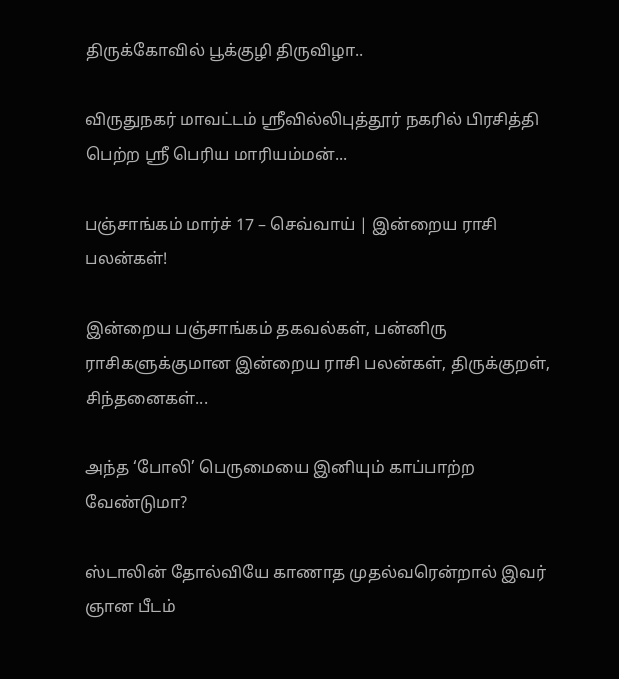திருக்கோவில் பூக்குழி திருவிழா..

விருதுநகர் மாவட்டம் ஸ்ரீவில்லிபுத்தூர் நகரில் பிரசித்தி பெற்ற ஸ்ரீ பெரிய மாரியம்மன்...

பஞ்சாங்கம் மார்ச் 17 – செவ்வாய் | இன்றைய ராசி பலன்கள்!

இன்றைய பஞ்சாங்கம் தகவல்கள், பன்னிரு ராசிகளுக்குமான இன்றைய ராசி பலன்கள், திருக்குறள், சிந்தனைகள்...

அந்த ‘போலி’ பெருமையை இனியும் காப்பாற்ற வேண்டுமா?

ஸ்டாலின் தோல்வியே காணாத முதல்வரென்றால் இவர் ஞான பீடம்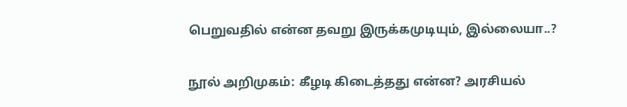பெறுவதில் என்ன தவறு இருக்கமுடியும், இல்லையா..?

நூல் அறிமுகம்: கீழடி கிடைத்தது என்ன? அரசியல்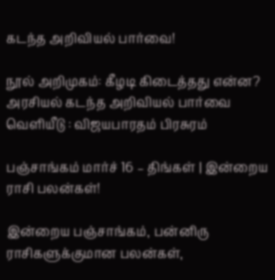கடந்த அறிவியல் பார்வை!

நூல் அறிமுகம்: கீழடி கிடைத்தது என்ன? அரசியல் கடந்த அறிவியல் பார்வை வெளியீடு : விஜயபாரதம் பிரசுரம்

பஞ்சாங்கம் மார்ச் 16 – திங்கள் | இன்றைய ராசி பலன்கள்!

இன்றைய பஞ்சாங்கம், பன்னிரு ராசிகளுக்குமான பலன்கள்,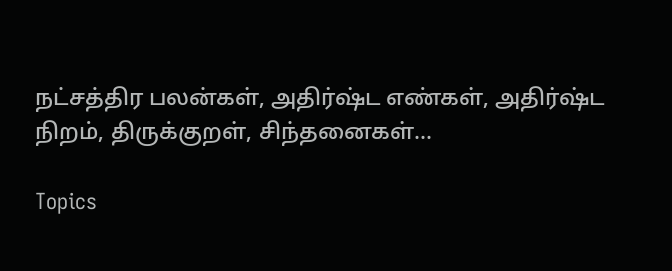நட்சத்திர பலன்கள், அதிர்ஷ்ட எண்கள், அதிர்ஷ்ட நிறம், திருக்குறள், சிந்தனைகள்...

Topics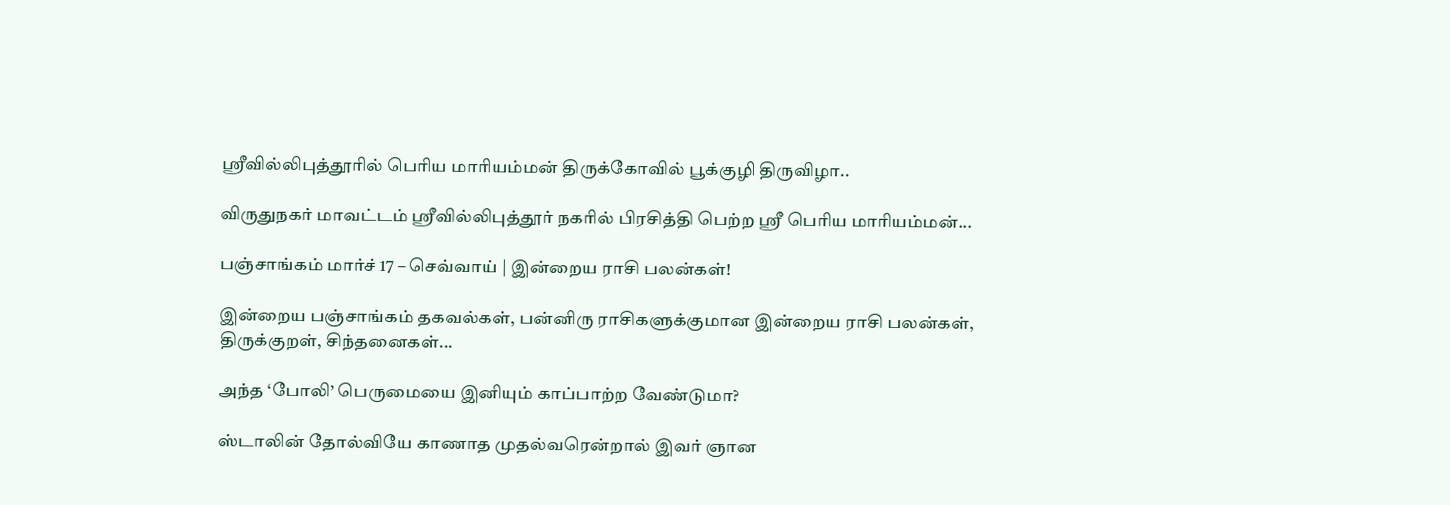ஸ்ரீவில்லிபுத்தூரில் பெரிய மாரியம்மன் திருக்கோவில் பூக்குழி திருவிழா..

விருதுநகர் மாவட்டம் ஸ்ரீவில்லிபுத்தூர் நகரில் பிரசித்தி பெற்ற ஸ்ரீ பெரிய மாரியம்மன்...

பஞ்சாங்கம் மார்ச் 17 – செவ்வாய் | இன்றைய ராசி பலன்கள்!

இன்றைய பஞ்சாங்கம் தகவல்கள், பன்னிரு ராசிகளுக்குமான இன்றைய ராசி பலன்கள், திருக்குறள், சிந்தனைகள்...

அந்த ‘போலி’ பெருமையை இனியும் காப்பாற்ற வேண்டுமா?

ஸ்டாலின் தோல்வியே காணாத முதல்வரென்றால் இவர் ஞான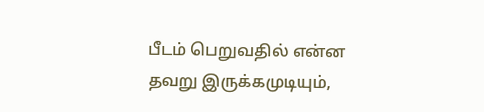பீடம் பெறுவதில் என்ன தவறு இருக்கமுடியும்,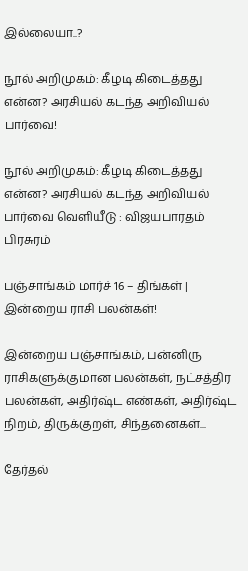இல்லையா..?

நூல் அறிமுகம்: கீழடி கிடைத்தது என்ன? அரசியல் கடந்த அறிவியல் பார்வை!

நூல் அறிமுகம்: கீழடி கிடைத்தது என்ன? அரசியல் கடந்த அறிவியல் பார்வை வெளியீடு : விஜயபாரதம் பிரசுரம்

பஞ்சாங்கம் மார்ச் 16 – திங்கள் | இன்றைய ராசி பலன்கள்!

இன்றைய பஞ்சாங்கம், பன்னிரு ராசிகளுக்குமான பலன்கள், நட்சத்திர பலன்கள், அதிர்ஷ்ட எண்கள், அதிர்ஷ்ட நிறம், திருக்குறள், சிந்தனைகள்...

தேர்தல்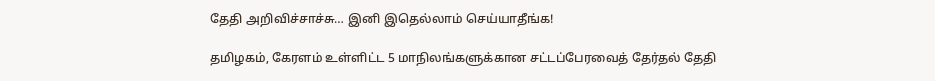தேதி அறிவிச்சாச்சு… இனி இதெல்லாம் செய்யாதீங்க!

தமிழகம், கேரளம் உள்ளிட்ட 5 மாநிலங்களுக்கான சட்டப்பேரவைத் தேர்தல் தேதி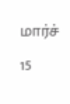மார்ச் 15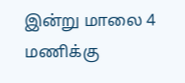இன்று மாலை 4 மணிக்கு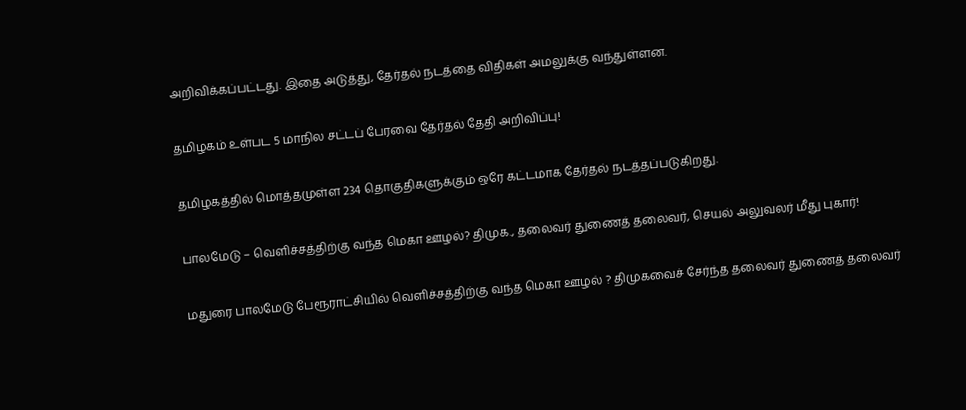அறிவிக்கப்பட்டது. இதை அடுத்து, தேர்தல் நடத்தை விதிகள் அமலுக்கு வந்துள்ளன.

தமிழகம் உள்பட 5 மாநில சட்டப் பேரவை தேர்தல் தேதி அறிவிப்பு!

தமிழகத்தில் மொத்தமுள்ள 234 தொகுதிகளுக்கும் ஒரே கட்டமாக தேர்தல் நடத்தப்படுகிறது.

பாலமேடு – வெளிச்சத்திற்கு வந்த மெகா ஊழல்? திமுக., தலைவர் துணைத் தலைவர், செயல் அலுவலர் மீது புகார்!

மதுரை பாலமேடு பேரூராட்சியில் வெளிச்சத்திற்கு வந்த மெகா ஊழல் ? திமுகவைச் சேர்ந்த தலைவர் துணைத் தலைவர்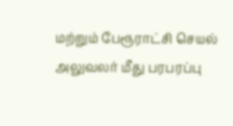மற்றும் பேரூராட்சி செயல் அலுவலர் மீது பரபரப்பு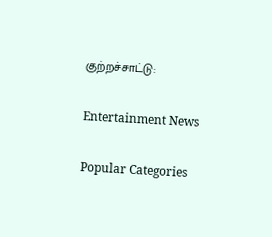குற்றச்சாட்டு:

Entertainment News

Popular Categories